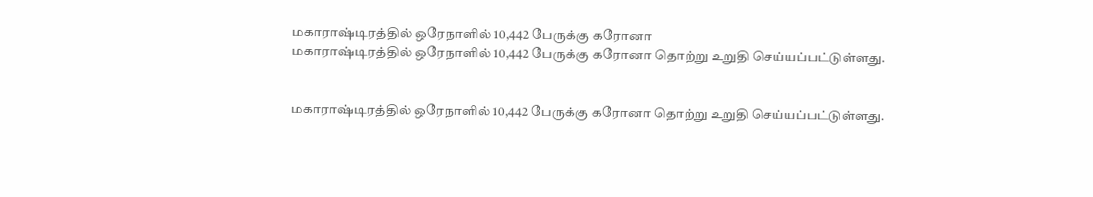மகாராஷ்டிரத்தில் ஒரேநாளில் 10,442 பேருக்கு கரோனா
மகாராஷ்டிரத்தில் ஒரேநாளில் 10,442 பேருக்கு கரோனா தொற்று உறுதி செய்யப்பட்டுள்ளது.


மகாராஷ்டிரத்தில் ஒரேநாளில் 10,442 பேருக்கு கரோனா தொற்று உறுதி செய்யப்பட்டுள்ளது.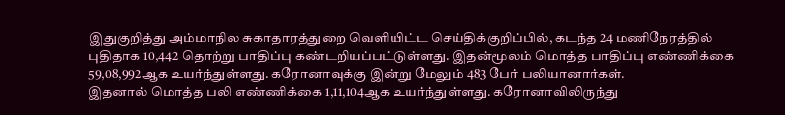இதுகுறித்து அம்மாநில சுகாதாரத்துறை வெளியிட்ட செய்திக்குறிப்பில், கடந்த 24 மணிநேரத்தில் புதிதாக 10,442 தொற்று பாதிப்பு கண்டறியப்பட்டுள்ளது. இதன்மூலம் மொத்த பாதிப்பு எண்ணிக்கை 59,08,992ஆக உயர்ந்துள்ளது. கரோனாவுக்கு இன்று மேலும் 483 பேர் பலியானார்கள்.
இதனால் மொத்த பலி எண்ணிக்கை 1,11,104ஆக உயர்ந்துள்ளது. கரோனாவிலிருந்து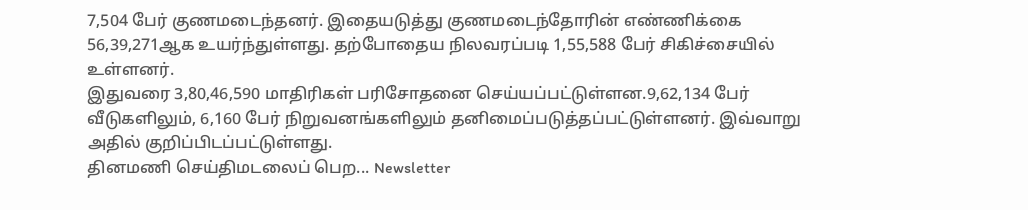7,504 பேர் குணமடைந்தனர். இதையடுத்து குணமடைந்தோரின் எண்ணிக்கை 56,39,271ஆக உயர்ந்துள்ளது. தற்போதைய நிலவரப்படி 1,55,588 பேர் சிகிச்சையில் உள்ளனர்.
இதுவரை 3,80,46,590 மாதிரிகள் பரிசோதனை செய்யப்பட்டுள்ளன.9,62,134 பேர் வீடுகளிலும், 6,160 பேர் நிறுவனங்களிலும் தனிமைப்படுத்தப்பட்டுள்ளனர். இவ்வாறு அதில் குறிப்பிடப்பட்டுள்ளது.
தினமணி செய்திமடலைப் பெற... Newsletter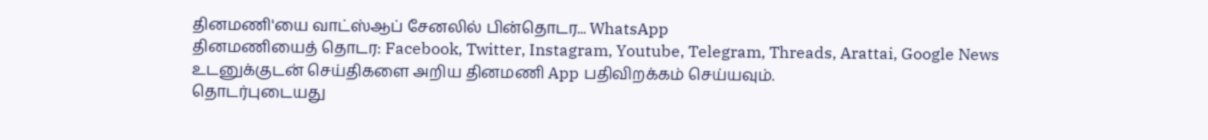தினமணி'யை வாட்ஸ்ஆப் சேனலில் பின்தொடர... WhatsApp
தினமணியைத் தொடர: Facebook, Twitter, Instagram, Youtube, Telegram, Threads, Arattai, Google News
உடனுக்குடன் செய்திகளை அறிய தினமணி App பதிவிறக்கம் செய்யவும்.
தொடர்புடையது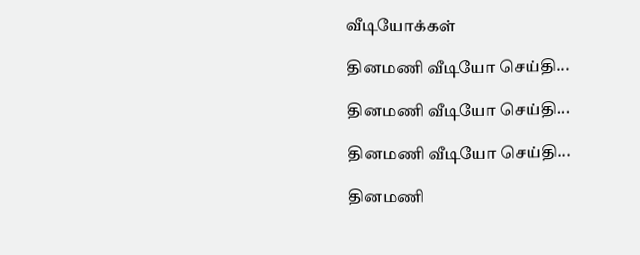வீடியோக்கள்

தினமணி வீடியோ செய்தி...

தினமணி வீடியோ செய்தி...

தினமணி வீடியோ செய்தி...

தினமணி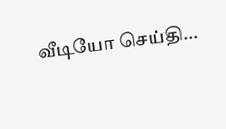வீடியோ செய்தி...